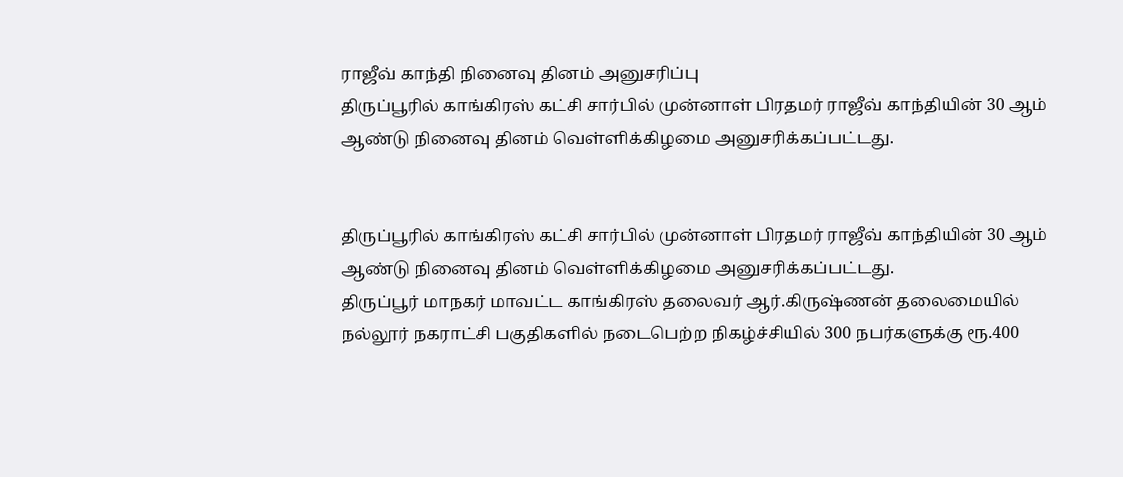ராஜீவ் காந்தி நினைவு தினம் அனுசரிப்பு
திருப்பூரில் காங்கிரஸ் கட்சி சார்பில் முன்னாள் பிரதமர் ராஜீவ் காந்தியின் 30 ஆம் ஆண்டு நினைவு தினம் வெள்ளிக்கிழமை அனுசரிக்கப்பட்டது.


திருப்பூரில் காங்கிரஸ் கட்சி சார்பில் முன்னாள் பிரதமர் ராஜீவ் காந்தியின் 30 ஆம் ஆண்டு நினைவு தினம் வெள்ளிக்கிழமை அனுசரிக்கப்பட்டது.
திருப்பூர் மாநகர் மாவட்ட காங்கிரஸ் தலைவர் ஆர்.கிருஷ்ணன் தலைமையில் நல்லூர் நகராட்சி பகுதிகளில் நடைபெற்ற நிகழ்ச்சியில் 300 நபர்களுக்கு ரூ.400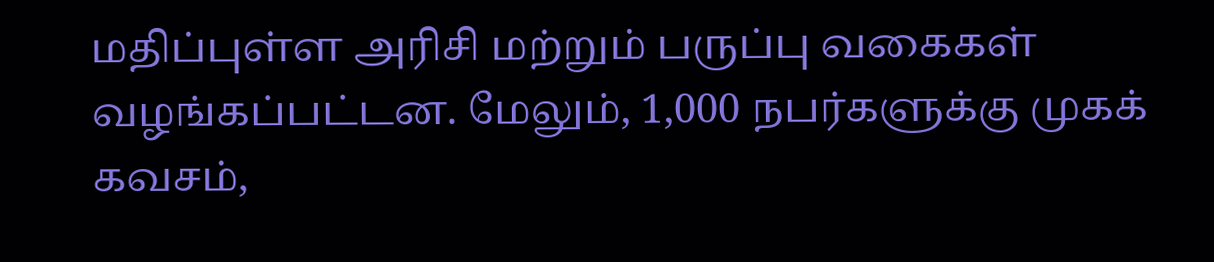மதிப்புள்ள அரிசி மற்றும் பருப்பு வகைகள் வழங்கப்பட்டன. மேலும், 1,000 நபர்களுக்கு முகக் கவசம்,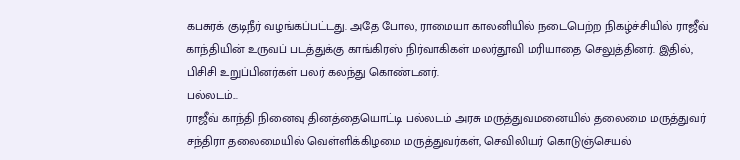கபசுரக் குடிநீர் வழங்கப்பட்டது. அதே போல, ராமையா காலனியில் நடைபெற்ற நிகழ்ச்சியில் ராஜீவ் காந்தியின் உருவப் படத்துக்கு காங்கிரஸ் நிர்வாகிகள் மலர்தூவி மரியாதை செலுத்தினர். இதில், பிசிசி உறுப்பினர்கள் பலர் கலந்து கொண்டனர்.
பல்லடம்...
ராஜீவ் காந்தி நினைவு தினத்தையொட்டி பல்லடம் அரசு மருத்துவமனையில் தலைமை மருத்துவர் சந்திரா தலைமையில் வெள்ளிக்கிழமை மருத்துவர்கள், செவிலியர் கொடுஞ்செயல்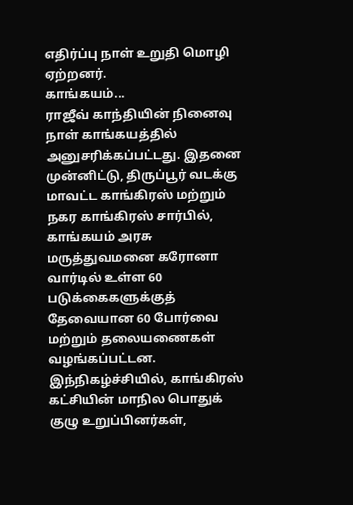எதிர்ப்பு நாள் உறுதி மொழி ஏற்றனர்.
காங்கயம்...
ராஜீவ் காந்தியின் நினைவு நாள் காங்கயத்தில் அனுசரிக்கப்பட்டது. இதனை முன்னிட்டு, திருப்பூர் வடக்கு மாவட்ட காங்கிரஸ் மற்றும் நகர காங்கிரஸ் சார்பில், காங்கயம் அரசு மருத்துவமனை கரோனா வார்டில் உள்ள 60 படுக்கைகளுக்குத் தேவையான 60 போர்வை மற்றும் தலையணைகள் வழங்கப்பட்டன. இந்நிகழ்ச்சியில், காங்கிரஸ் கட்சியின் மாநில பொதுக் குழு உறுப்பினர்கள்,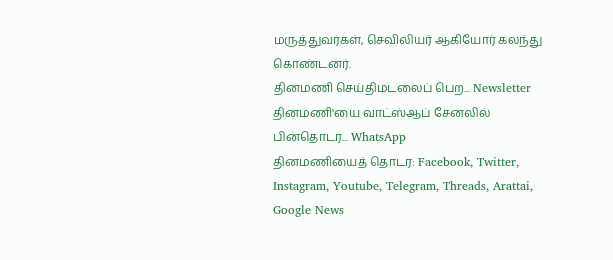மருத்துவர்கள், செவிலியர் ஆகியோர் கலந்து கொண்டனர்.
தினமணி செய்திமடலைப் பெற... Newsletter
தினமணி'யை வாட்ஸ்ஆப் சேனலில் பின்தொடர... WhatsApp
தினமணியைத் தொடர: Facebook, Twitter, Instagram, Youtube, Telegram, Threads, Arattai, Google News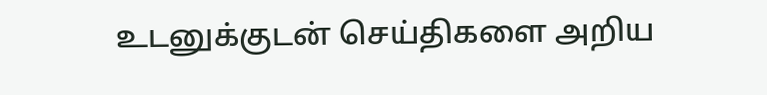உடனுக்குடன் செய்திகளை அறிய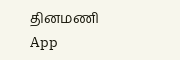தினமணி App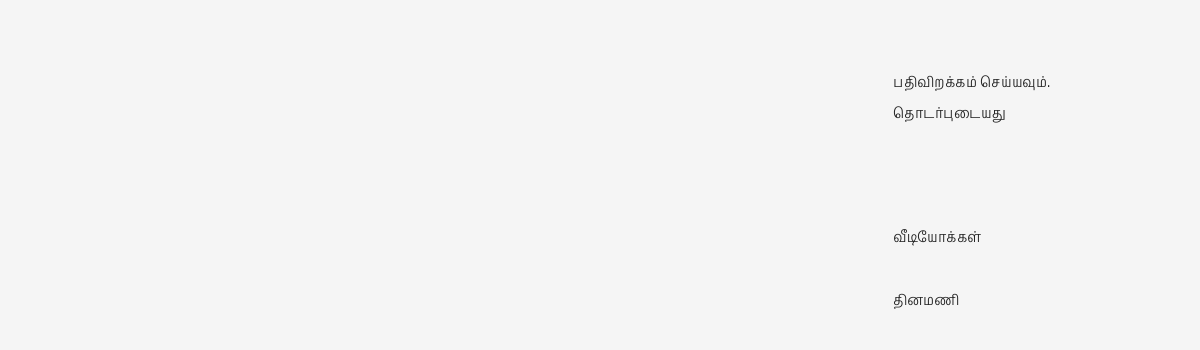பதிவிறக்கம் செய்யவும்.
தொடர்புடையது



வீடியோக்கள்

தினமணி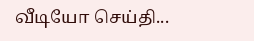வீடியோ செய்தி...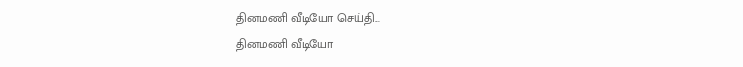தினமணி வீடியோ செய்தி...
தினமணி வீடியோ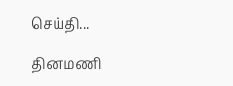செய்தி...

தினமணி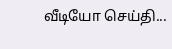வீடியோ செய்தி...